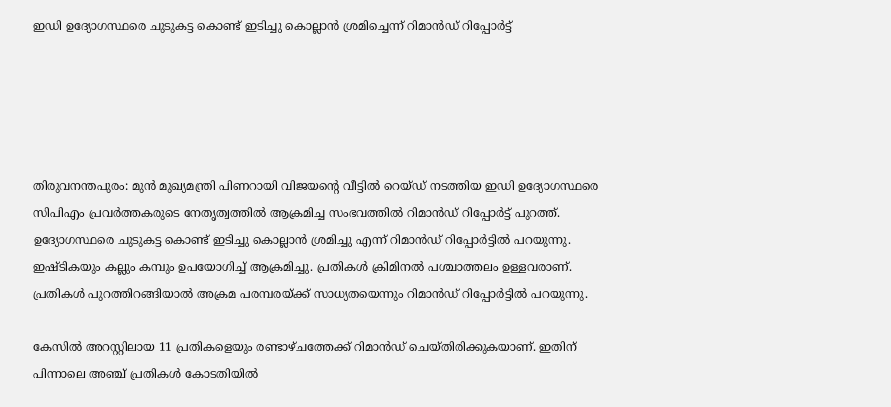ഇഡി ഉദ്യോഗസ്ഥരെ ചുടുകട്ട കൊണ്ട് ഇടിച്ചു കൊല്ലാന്‍ ശ്രമിച്ചെന്ന് റിമാന്‍ഡ് റിപ്പോര്‍ട്ട്





തിരുവനന്തപുരം: മുന്‍ മുഖ്യമന്ത്രി പിണറായി വിജയന്റെ വീട്ടില്‍ റെയ്ഡ് നടത്തിയ ഇഡി ഉദ്യോഗസ്ഥരെ സിപിഎം പ്രവര്‍ത്തകരുടെ നേതൃത്വത്തില്‍ ആക്രമിച്ച സംഭവത്തില്‍ റിമാന്‍ഡ് റിപ്പോര്‍ട്ട് പുറത്ത്. ഉദ്യോഗസ്ഥരെ ചുടുകട്ട കൊണ്ട് ഇടിച്ചു കൊല്ലാന്‍ ശ്രമിച്ചു എന്ന് റിമാന്‍ഡ് റിപ്പോര്‍ട്ടില്‍ പറയുന്നു. ഇഷ്ടികയും കല്ലും കമ്പും ഉപയോഗിച്ച് ആക്രമിച്ചു. പ്രതികള്‍ ക്രിമിനല്‍ പശ്ചാത്തലം ഉള്ളവരാണ്. പ്രതികള്‍ പുറത്തിറങ്ങിയാല്‍ അക്രമ പരമ്പരയ്ക്ക് സാധ്യതയെന്നും റിമാന്‍ഡ് റിപ്പോര്‍ട്ടില്‍ പറയുന്നു.

കേസില്‍ അറസ്റ്റിലായ 11 പ്രതികളെയും രണ്ടാഴ്ചത്തേക്ക് റിമാന്‍ഡ് ചെയ്തിരിക്കുകയാണ്. ഇതിന് പിന്നാലെ അഞ്ച് പ്രതികള്‍ കോടതിയില്‍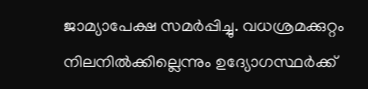ജാമ്യാപേക്ഷ സമര്‍പ്പിച്ചു. വധശ്രമക്കുറ്റം നിലനില്‍ക്കില്ലെന്നും ഉദ്യോഗസ്ഥര്‍ക്ക്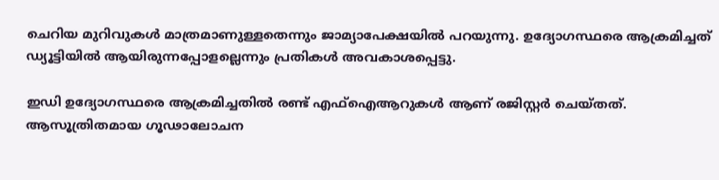ചെറിയ മുറിവുകള്‍ മാത്രമാണുള്ളതെന്നും ജാമ്യാപേക്ഷയില്‍ പറയുന്നു. ഉദ്യോഗസ്ഥരെ ആക്രമിച്ചത് ഡ്യൂട്ടിയില്‍ ആയിരുന്നപ്പോളല്ലെന്നും പ്രതികള്‍ അവകാശപ്പെട്ടു.

ഇഡി ഉദ്യോഗസ്ഥരെ ആക്രമിച്ചതില്‍ രണ്ട് എഫ്‌ഐആറുകള്‍ ആണ് രജിസ്റ്റര്‍ ചെയ്തത്. ആസൂത്രിതമായ ഗൂഢാലോചന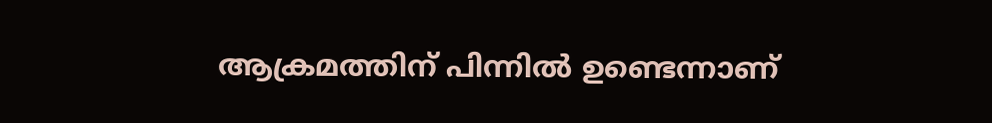ആക്രമത്തിന് പിന്നില്‍ ഉണ്ടെന്നാണ്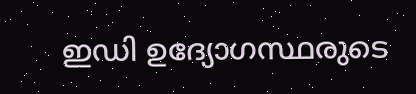ഇഡി ഉദ്യോഗസ്ഥരുടെ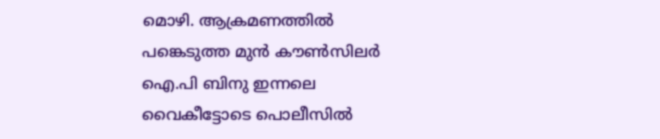മൊഴി. ആക്രമണത്തില്‍ പങ്കെടുത്ത മുന്‍ കൗണ്‍സിലര്‍ ഐ.പി ബിനു ഇന്നലെ വൈകീട്ടോടെ പൊലീസില്‍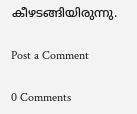കീഴടങ്ങിയിരുന്നു.

Post a Comment

0 Comments